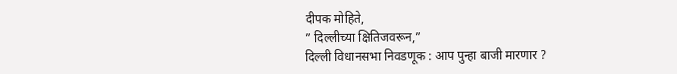दीपक मोहिते,
” दिल्लीच्या क्षितिजवरून,”
दिल्ली विधानसभा निवडणूक : आप पुन्हा बाजी मारणार ?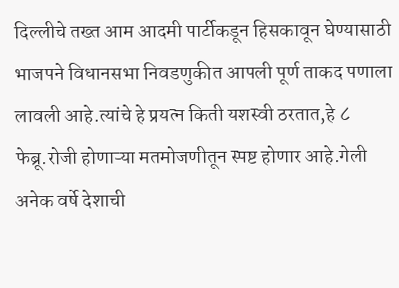दिल्लीचे तख्त आम आदमी पार्टीकडून हिसकावून घेण्यासाठी भाजपने विधानसभा निवडणुकीत आपली पूर्ण ताकद पणाला लावली आहे.त्यांचे हे प्रयत्न किती यशस्वी ठरतात,हे ८ फेब्रू.रोजी होणाऱ्या मतमोजणीतून स्पष्ट होणार आहे.गेली अनेक वर्षे देशाची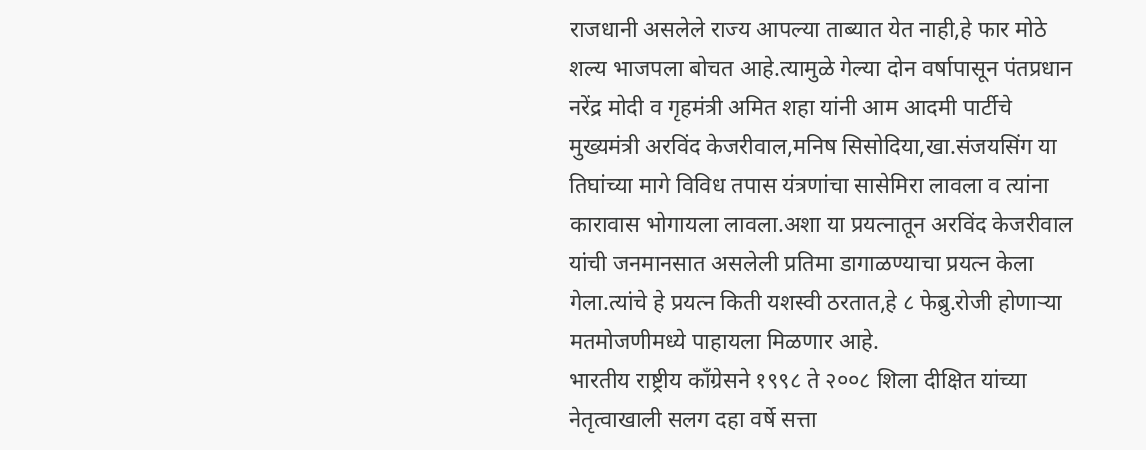राजधानी असलेले राज्य आपल्या ताब्यात येत नाही,हे फार मोठे शल्य भाजपला बोचत आहे.त्यामुळे गेल्या दोन वर्षापासून पंतप्रधान नरेंद्र मोदी व गृहमंत्री अमित शहा यांनी आम आदमी पार्टीचे मुख्यमंत्री अरविंद केजरीवाल,मनिष सिसोदिया,खा.संजयसिंग या तिघांच्या मागे विविध तपास यंत्रणांचा सासेमिरा लावला व त्यांना कारावास भोगायला लावला.अशा या प्रयत्नातून अरविंद केजरीवाल यांची जनमानसात असलेली प्रतिमा डागाळण्याचा प्रयत्न केला गेला.त्यांचे हे प्रयत्न किती यशस्वी ठरतात,हे ८ फेब्रु.रोजी होणाऱ्या मतमोजणीमध्ये पाहायला मिळणार आहे.
भारतीय राष्ट्रीय काँग्रेसने १९९८ ते २००८ शिला दीक्षित यांच्या नेतृत्वाखाली सलग दहा वर्षे सत्ता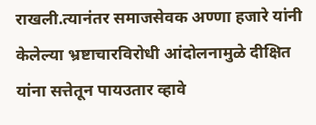राखली.त्यानंतर समाजसेवक अण्णा हजारे यांनी केलेल्या भ्रष्टाचारविरोधी आंदोलनामुळे दीक्षित यांना सत्तेतून पायउतार व्हावे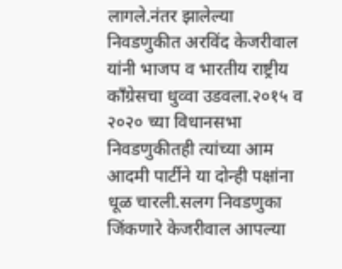लागले.नंतर झालेल्या निवडणुकीत अरविंद केजरीवाल यांनी भाजप व भारतीय राष्ट्रीय काँग्रेसचा धुव्वा उडवला.२०१५ व २०२० च्या विधानसभा निवडणुकीतही त्यांच्या आम आदमी पार्टीने या दोन्ही पक्षांना धूळ चारली.सलग निवडणुका जिंकणारे केजरीवाल आपल्या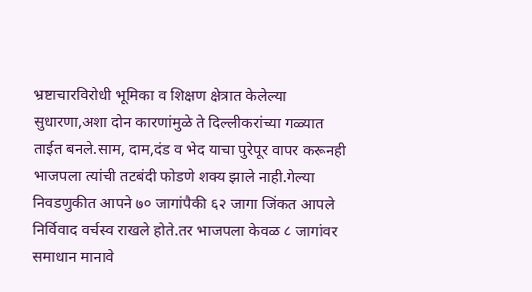भ्रष्टाचारविरोधी भूमिका व शिक्षण क्षेत्रात केलेल्या सुधारणा,अशा दोन कारणांमुळे ते दिल्लीकरांच्या गळ्यात ताईत बनले.साम, दाम,दंड व भेद याचा पुरेपूर वापर करूनही भाजपला त्यांची तटबंदी फोडणे शक्य झाले नाही.गेल्या निवडणुकीत आपने ७० जागांपैकी ६२ जागा जिंकत आपले निर्विवाद वर्चस्व राखले होते.तर भाजपला केवळ ८ जागांवर समाधान मानावे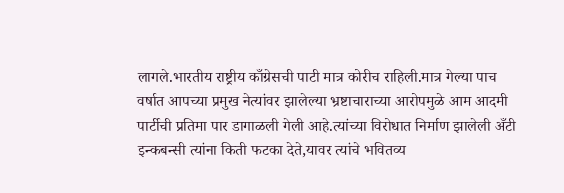लागले.भारतीय राष्ट्रीय काँग्रेसची पाटी मात्र कोरीच राहिली.मात्र गेल्या पाच वर्षात आपच्या प्रमुख नेत्यांवर झालेल्या भ्रष्टाचाराच्या आरोपमुळे आम आदमी पार्टीची प्रतिमा पार डागाळली गेली आहे.त्यांच्या विरोधात निर्माण झालेली अँटी इन्कबन्सी त्यांना किती फटका देते,यावर त्यांचे भवितव्य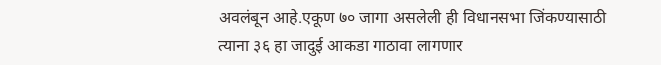अवलंबून आहे.एकूण ७० जागा असलेली ही विधानसभा जिंकण्यासाठी त्याना ३६ हा जादुई आकडा गाठावा लागणार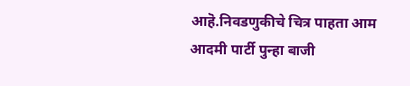आहॆ.निवडणुकीचे चित्र पाहता आम आदमी पार्टी पुन्हा बाजी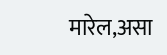मारेल,असा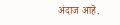अंदाज आहॆ.